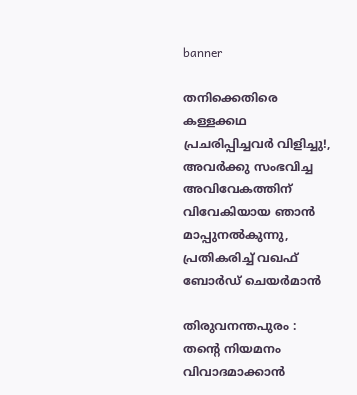banner

തനിക്കെതിരെ കള്ളക്കഥ പ്രചരിപ്പിച്ചവർ വിളിച്ചു!, അവർക്കു സംഭവിച്ച അവിവേകത്തിന് വിവേകിയായ ഞാൻ മാപ്പുനൽകുന്നു, പ്രതികരിച്ച് വഖഫ് ബോർഡ് ചെയർമാൻ

തിരുവനന്തപുരം : തന്റെ നിയമനം വിവാദമാക്കാൻ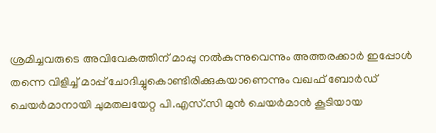ശ്രമിച്ചവരുടെ അവിവേകത്തിന് മാപ്പു നൽകുന്നുവെന്നും അത്തരക്കാർ ഇപ്പോൾ തന്നെ വിളിച്ച് മാപ്പ് ചോദിച്ചുകൊണ്ടിരിക്കുകയാണെന്നും വഖഫ് ബോർഡ് ചെയർമാനായി ചുമതലയേറ്റ പി.എസ്.സി മുൻ ചെയർമാൻ കൂടിയായ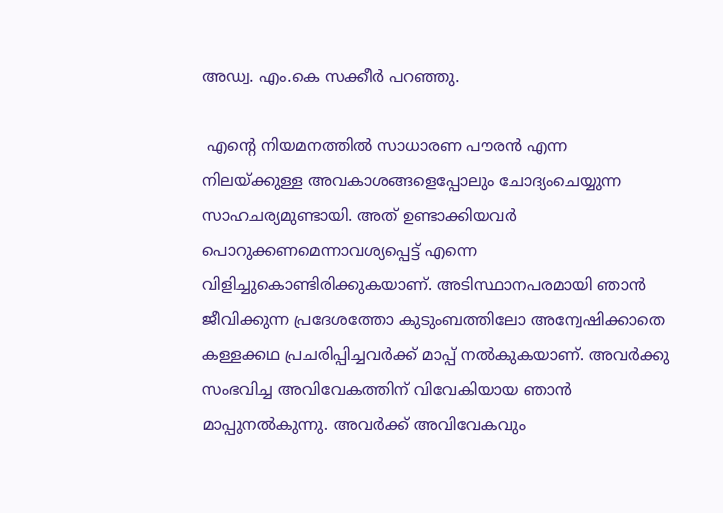അഡ്വ. എം.കെ സക്കീർ പറഞ്ഞു.

 എന്റെ നിയമനത്തിൽ സാധാരണ പൗരൻ എന്ന നിലയ്ക്കുള്ള അവകാശങ്ങളെപ്പോലും ചോദ്യംചെയ്യുന്ന സാഹചര്യമുണ്ടായി. അത് ഉണ്ടാക്കിയവർ പൊറുക്കണമെന്നാവശ്യപ്പെട്ട് എന്നെ വിളിച്ചുകൊണ്ടിരിക്കുകയാണ്. അടിസ്ഥാനപരമായി ഞാൻ ജീവിക്കുന്ന പ്രദേശത്തോ കുടുംബത്തിലോ അന്വേഷിക്കാതെ കള്ളക്കഥ പ്രചരിപ്പിച്ചവർക്ക് മാപ്പ് നൽകുകയാണ്. അവർക്കു സംഭവിച്ച അവിവേകത്തിന് വിവേകിയായ ഞാൻ മാപ്പുനൽകുന്നു. അവർക്ക് അവിവേകവും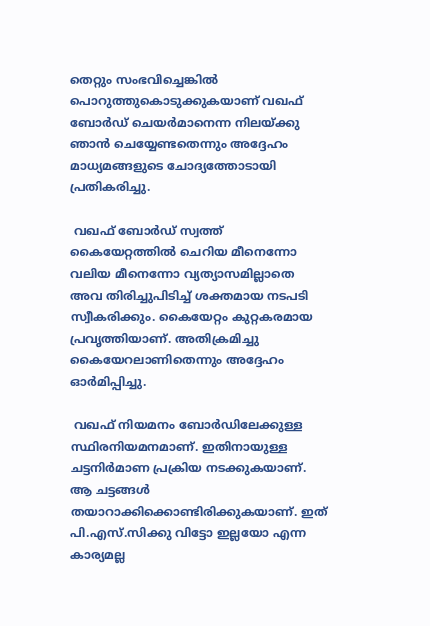തെറ്റും സംഭവിച്ചെങ്കിൽ പൊറുത്തുകൊടുക്കുകയാണ് വഖഫ് ബോർഡ് ചെയർമാനെന്ന നിലയ്ക്കു ഞാൻ ചെയ്യേണ്ടതെന്നും അദ്ദേഹം മാധ്യമങ്ങളുടെ ചോദ്യത്തോടായി പ്രതികരിച്ചു.

 വഖഫ് ബോർഡ് സ്വത്ത് കൈയേറ്റത്തിൽ ചെറിയ മീനെന്നോ വലിയ മീനെന്നോ വ്യത്യാസമില്ലാതെ അവ തിരിച്ചുപിടിച്ച് ശക്തമായ നടപടി സ്വീകരിക്കും. കൈയേറ്റം കുറ്റകരമായ പ്രവൃത്തിയാണ്. അതിക്രമിച്ചു കൈയേറലാണിതെന്നും അദ്ദേഹം ഓർമിപ്പിച്ചു.

 വഖഫ് നിയമനം ബോർഡിലേക്കുള്ള സ്ഥിരനിയമനമാണ്. ഇതിനായുള്ള ചട്ടനിർമാണ പ്രക്രിയ നടക്കുകയാണ്. ആ ചട്ടങ്ങൾ തയാറാക്കിക്കൊണ്ടിരിക്കുകയാണ്. ഇത് പി.എസ്.സിക്കു വിട്ടോ ഇല്ലയോ എന്ന കാര്യമല്ല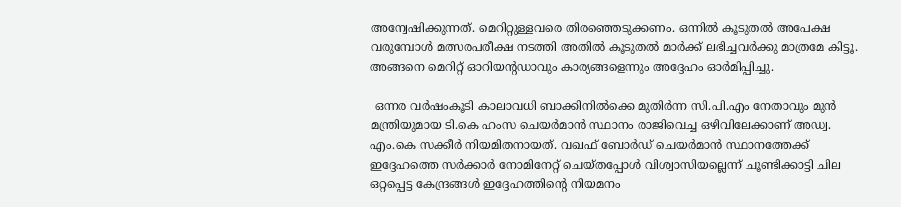അന്വേഷിക്കുന്നത്. മെറിറ്റുള്ളവരെ തിരഞ്ഞെടുക്കണം. ഒന്നിൽ കൂടുതൽ അപേക്ഷ വരുമ്പോൾ മത്സരപരീക്ഷ നടത്തി അതിൽ കൂടുതൽ മാർക്ക് ലഭിച്ചവർക്കു മാത്രമേ കിട്ടൂ. അങ്ങനെ മെറിറ്റ് ഓറിയന്റഡാവും കാര്യങ്ങളെന്നും അദ്ദേഹം ഓർമിപ്പിച്ചു.

 ഒന്നര വർഷംകൂടി കാലാവധി ബാക്കിനിൽക്കെ മുതിർന്ന സി.പി.എം നേതാവും മുൻ മന്ത്രിയുമായ ടി.കെ ഹംസ ചെയർമാൻ സ്ഥാനം രാജിവെച്ച ഒഴിവിലേക്കാണ് അഡ്വ. എം.കെ സക്കീർ നിയമിതനായത്. വഖഫ് ബോർഡ് ചെയർമാൻ സ്ഥാനത്തേക്ക് ഇദ്ദേഹത്തെ സർക്കാർ നോമിനേറ്റ് ചെയ്തപ്പോൾ വിശ്വാസിയല്ലെന്ന് ചൂണ്ടിക്കാട്ടി ചില ഒറ്റപ്പെട്ട കേന്ദ്രങ്ങൾ ഇദ്ദേഹത്തിന്റെ നിയമനം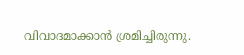വിവാദമാക്കാൻ ശ്രമിച്ചിരുന്നു.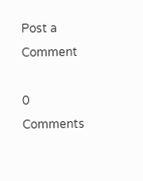Post a Comment

0 Comments